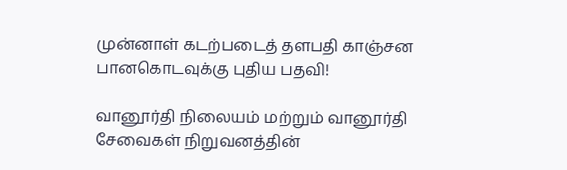முன்னாள் கடற்படைத் தளபதி காஞ்சன பானகொடவுக்கு புதிய பதவி!

வானூர்தி நிலையம் மற்றும் வானூர்தி சேவைகள் நிறுவனத்தின்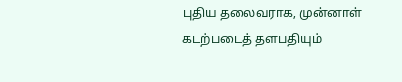புதிய தலைவராக, முன்னாள் கடற்படைத் தளபதியும்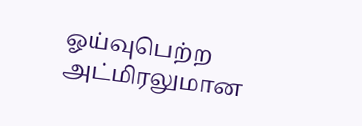ஓய்வுபெற்ற அட்மிரலுமான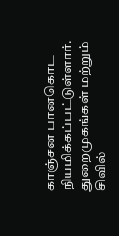காஞ்சன பானகொட நியமிக்கப்பட்டுள்ளார்.
துறைமுகங்கள் மற்றும் சிவில்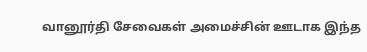வானூர்தி சேவைகள் அமைச்சின் ஊடாக இந்த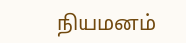நியமனம்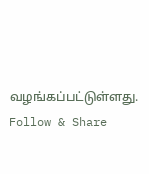வழங்கப்பட்டுள்ளது.
Follow & Share